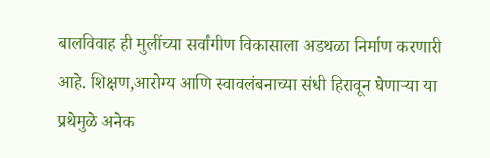बालविवाह ही मुलींच्या सर्वांगीण विकासाला अडथळा निर्माण करणारी आहे. शिक्षण,आरोग्य आणि स्वावलंबनाच्या संधी हिरावून घेणाऱ्या या प्रथेमुळे अनेक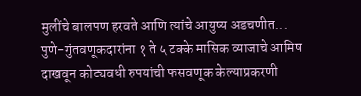मुलींचे बालपण हरवते आणि त्यांचे आयुष्य अडचणीत...
पुणे-गुंतवणूकदारांना १ ते ५ टक्के मासिक व्याजाचे आमिष दाखवून कोट्यवधी रुपयांची फसवणूक केल्याप्रकरणी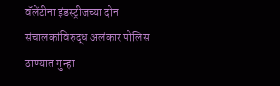वॅलेंटीना इंडस्ट्रीजच्या दोन संचालकांविरुद्ध अलंकार पोलिस ठाण्यात गुन्हा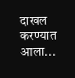दाखल करण्यात आला...